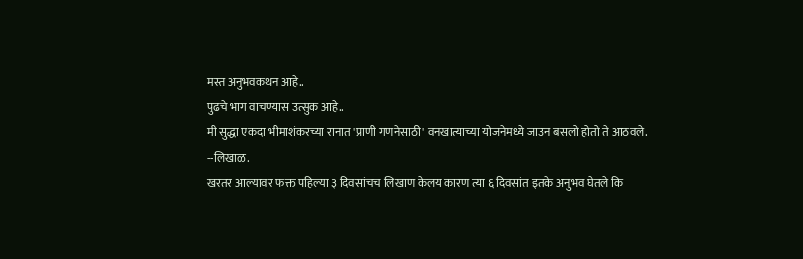मस्त अनुभवकथन आहे..
पुढचे भाग वाचण्यास उत्सुक आहे..
मी सुद्धा एकदा भीमाशंकरच्या रानात 'प्राणी गणनेसाठी' वनखात्याच्या योजनेमध्ये जाउन बसलो होतो ते आठवले.
--लिखाळ.
खरतर आल्यावर फक्त पहिल्या ३ दिवसांचच लिखाण केलय कारण त्या ६ दिवसांत इतके अनुभव घेतले कि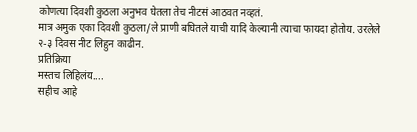कोणत्या दिवशी कुठला अनुभव घेतला तेच नीटसं आठवत नव्हतं.
मात्र अमुक एका दिवशी कुठला/ले प्राणी बघितले याची यादि केल्यानी त्याचा फायदा होतोय. उरलेले २-३ दिवस नीट लिहुन काढीन.
प्रतिक्रिया
मस्तच लिहिलंय....
सहीच आहे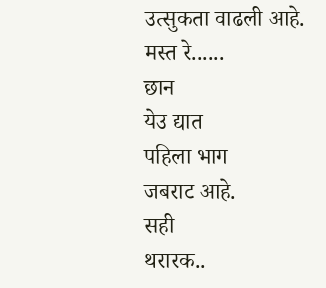उत्सुकता वाढली आहे.
मस्त रे......
छान
येउ द्यात
पहिला भाग
जबराट आहे.
सही
थरारक..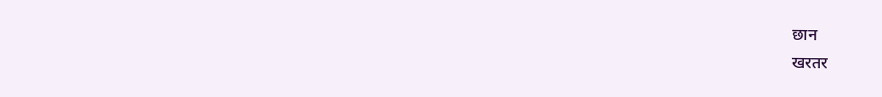छान
खरतर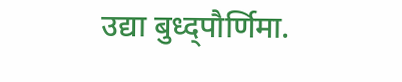उद्या बुध्द्पौर्णिमा.